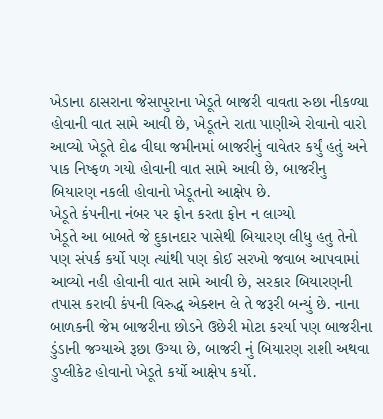ખેડાના ઠાસરાના જેસાપુરાના ખેડૂતે બાજરી વાવતા રુછા નીકળ્યા હોવાની વાત સામે આવી છે, ખેડૂતને રાતા પાણીએ રોવાનો વારો આવ્યો ખેડૂતે દોઢ વીઘા જમીનમાં બાજરીનું વાવેતર કર્યું હતું અને પાક નિષ્ફળ ગયો હોવાની વાત સામે આવી છે, બાજરીનુ બિયારણ નકલી હોવાનો ખેડૂતનો આક્ષેપ છે.
ખેડૂતે કંપનીના નંબર પર ફોન કરતા ફોન ન લાગ્યો
ખેડૂતે આ બાબતે જે દુકાનદાર પાસેથી બિયારણ લીધુ હતુ તેનો પણ સંપર્ક કર્યો પણ ત્યાંથી પણ કોઈ સરખો જવાબ આપવામાં આવ્યો નહી હોવાની વાત સામે આવી છે, સરકાર બિયારણની તપાસ કરાવી કંપની વિરુદ્ધ એક્શન લે તે જરૂરી બન્યું છે. નાના બાળકની જેમ બાજરીના છોડને ઉછેરી મોટા કરર્યા પણ બાજરીના ડુંડાની જગ્યાએ રૂછા ઉગ્યા છે, બાજરી નું બિયારણ રાશી અથવા ડુપ્લીકેટ હોવાનો ખેડૂતે કર્યો આક્ષેપ કર્યો.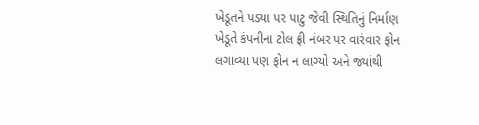ખેડૂતને પડયા પર પાટુ જેવી સ્થિતિનું નિર્માણ
ખેડૂતે કંપનીના ટોલ ફ્રી નંબર પર વારંવાર ફોન લગાવ્યા પણ ફોન ન લાગ્યો અને જ્યાંથી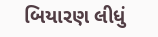બિયારણ લીધું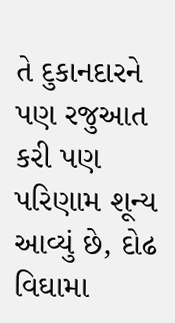તે દુકાનદારને પણ રજુઆત કરી પણ પરિણામ શૂન્ય આવ્યું છે, દોઢ વિઘામા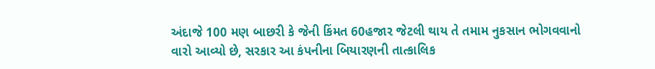અંદાજે 100 મણ બાછરી કે જેની કિંમત 60હજાર જેટલી થાય તે તમામ નુકસાન ભોગવવાનો વારો આવ્યો છે, સરકાર આ કંપનીના બિયારણની તાત્કાલિક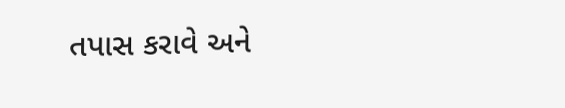તપાસ કરાવે અને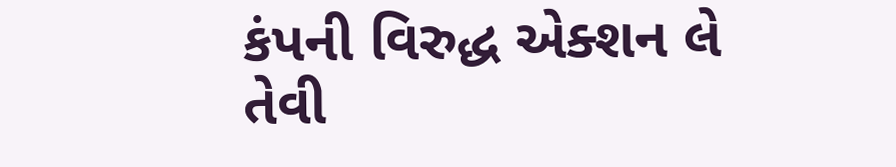કંપની વિરુદ્ધ એક્શન લે તેવી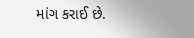માંગ કરાઈ છે.